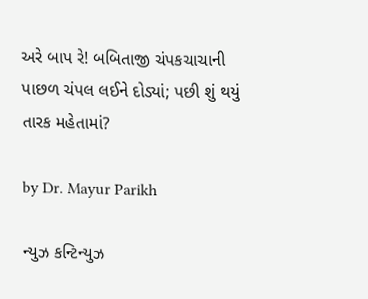અરે બાપ રે! બબિતાજી ચંપકચાચાની પાછળ ચંપલ લઈને દોડ્યાં; પછી શું થયું તારક મહેતામાં?

by Dr. Mayur Parikh

ન્યુઝ કન્ટિન્યુઝ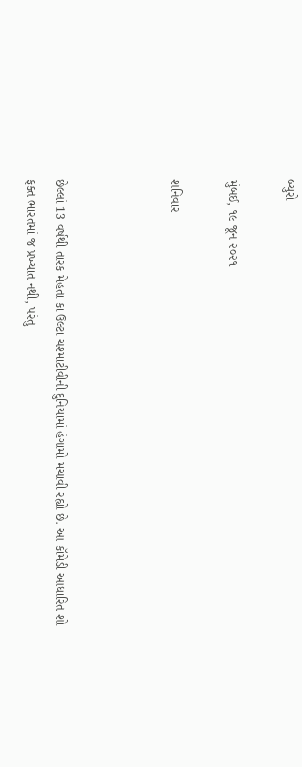બ્યુરો

મુંબઈ, ૧૯ જૂન ૨૦૨૧

શનિવાર



છેલ્લાં 13 વર્ષથી તારક મેહતા કા ઉલ્ટા ચશ્માટીવીની દુનિયામાં હંગામો મચાવી રહ્યો છે. આ કૉમેડી આધારિત શો ફક્ત ભારતમાં જ પ્રખ્યાત નથી, પરંતુ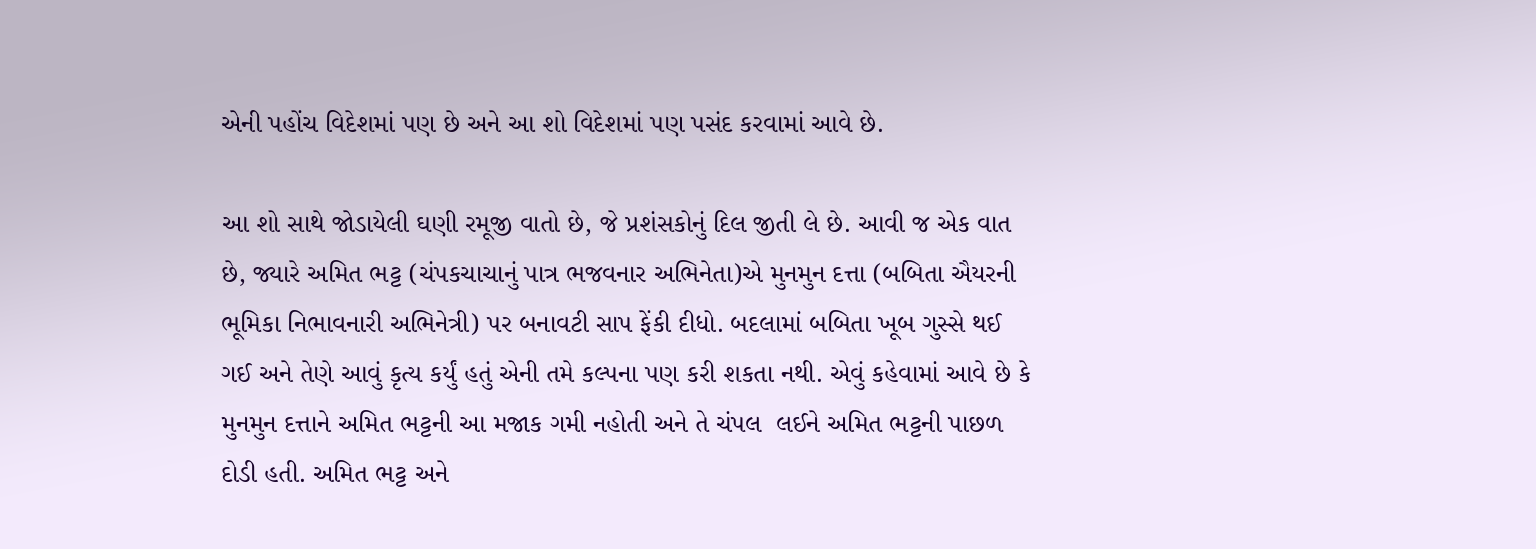એની પહોંચ વિદેશમાં પણ છે અને આ શો વિદેશમાં પણ પસંદ કરવામાં આવે છે.

આ શો સાથે જોડાયેલી ઘણી રમૂજી વાતો છે, જે પ્રશંસકોનું દિલ જીતી લે છે. આવી જ એક વાત છે, જ્યારે અમિત ભટ્ટ (ચંપકચાચાનું પાત્ર ભજવનાર અભિનેતા)એ મુનમુન દત્તા (બબિતા ઐયરની ભૂમિકા નિભાવનારી અભિનેત્રી) પર બનાવટી સાપ ફેંકી દીધો. બદલામાં બબિતા ખૂબ ગુસ્સે થઈ ગઈ અને તેણે આવું કૃત્ય કર્યું હતું એની તમે કલ્પના પણ કરી શકતા નથી. એવું કહેવામાં આવે છે કે મુનમુન દત્તાને અમિત ભટ્ટની આ મજાક ગમી નહોતી અને તે ચંપલ  લઈને અમિત ભટ્ટની પાછળ દોડી હતી. અમિત ભટ્ટ અને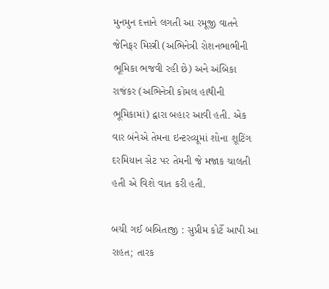મુનમુન દત્તાને લગતી આ રમૂજી વાતને જેનિફર મિસ્ત્રી (અભિનેત્રી રોશનભાભીની ભૂમિકા ભજવી રહી છે) અને અંબિકા રાજંકર (અભિનેત્રી કોમલ હાથીની ભૂમિકામાં) દ્વારા બહાર આવી હતી. એક વાર બંનેએ તેમના ઇન્ટરવ્યૂમાં શોના શૂટિંગ દરમિયાન સેટ પર તેમની જે મજાક ચાલતી હતી એ વિશે વાત કરી હતી.

બચી ગઈ બબિતાજી : સુપ્રીમ કોર્ટે આપી આ રાહત; તારક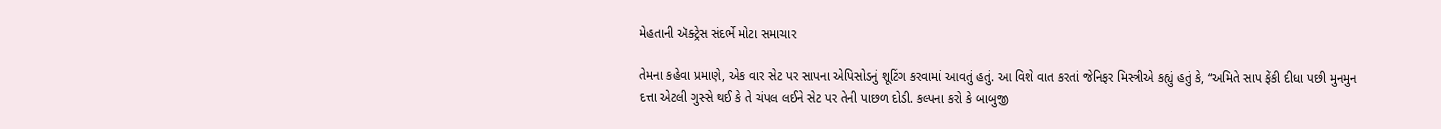મેહતાની ઍક્ટ્રેસ સંદર્ભે મોટા સમાચાર

તેમના કહેવા પ્રમાણે, એક વાર સેટ પર સાપના એપિસોડનું શૂટિંગ કરવામાં આવતું હતું. આ વિશે વાત કરતાં જેનિફર મિસ્ત્રીએ કહ્યું હતું કે, “અમિતે સાપ ફેંકી દીધા પછી મુનમુન દત્તા એટલી ગુસ્સે થઈ કે તે ચંપલ લઈને સેટ પર તેની પાછળ દોડી. કલ્પના કરો કે બાબુજી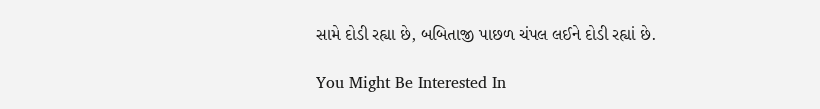સામે દોડી રહ્યા છે, બબિતાજી પાછળ ચંપલ લઈને દોડી રહ્યાં છે.

You Might Be Interested In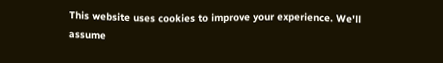This website uses cookies to improve your experience. We'll assume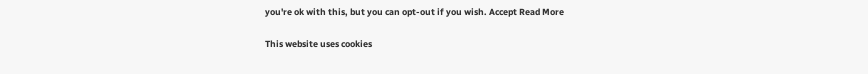you're ok with this, but you can opt-out if you wish. Accept Read More

This website uses cookies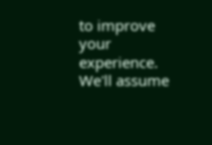to improve your experience. We'll assume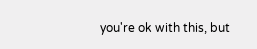you're ok with this, but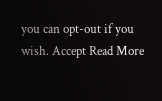you can opt-out if you wish. Accept Read More